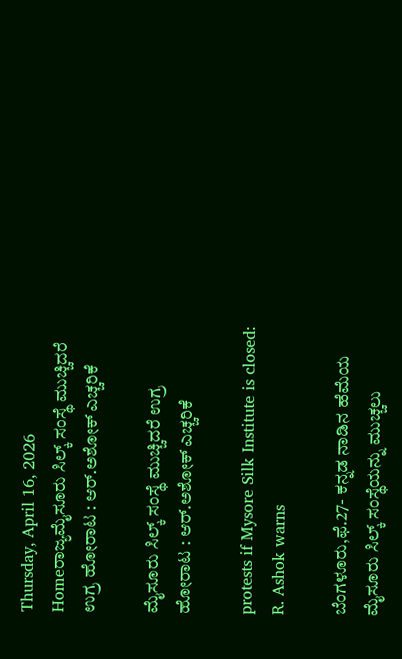Thursday, April 16, 2026
Homeರಾಜ್ಯಮೈಸೂರು ಸಿಲ್ಕ್ ಸಂಸ್ಥೆ ಮುಚ್ಚಿದರೆ ಉಗ್ರ ಹೋರಾಟ : ಆರ್‌.ಅಶೋಕ್‌ ಎಚ್ಚರಿಕೆ

ಮೈಸೂರು ಸಿಲ್ಕ್ ಸಂಸ್ಥೆ ಮುಚ್ಚಿದರೆ ಉಗ್ರ ಹೋರಾಟ : ಆರ್‌.ಅಶೋಕ್‌ ಎಚ್ಚರಿಕೆ

protests if Mysore Silk Institute is closed: R. Ashok warns

ಬೆಂಗಳೂರು,ಫೆ.27- ಕನ್ನಡ ನಾಡಿನ ಹೆಮೆಯ ಮೈಸೂರು ಸಿಲ್ಕ್ ಸಂಸ್ಥೆಯನ್ನು ಮುಚ್ಚಲು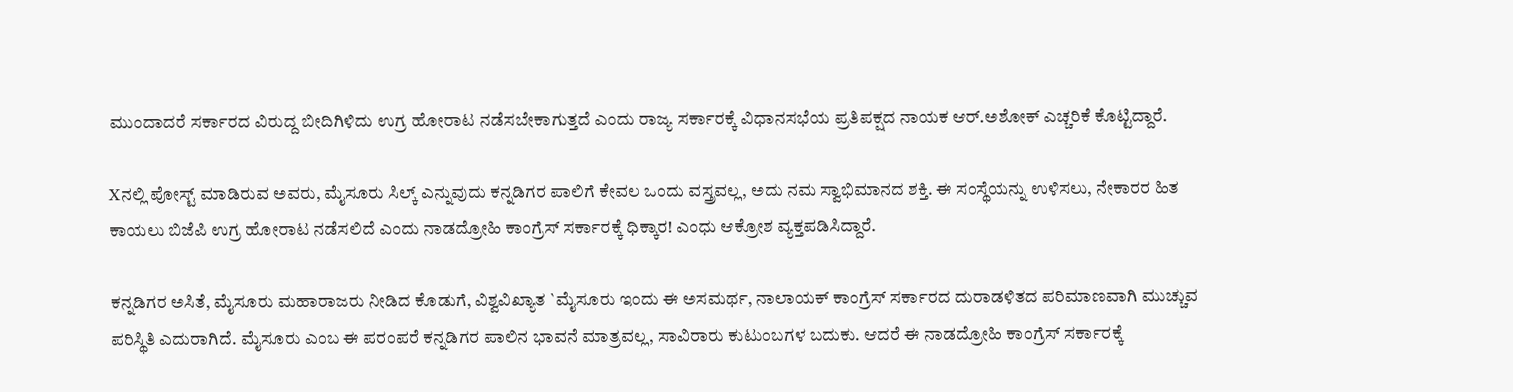ಮುಂದಾದರೆ ಸರ್ಕಾರದ ವಿರುದ್ದ ಬೀದಿಗಿಳಿದು ಉಗ್ರ ಹೋರಾಟ ನಡೆಸಬೇಕಾಗುತ್ತದೆ ಎಂದು ರಾಜ್ಯ ಸರ್ಕಾರಕ್ಕೆ ವಿಧಾನಸಭೆಯ ಪ್ರತಿಪಕ್ಷದ ನಾಯಕ ಆರ್‌.ಅಶೋಕ್‌ ಎಚ್ಚರಿಕೆ ಕೊಟ್ಟಿದ್ದಾರೆ.

Xನಲ್ಲಿ ಪೋಸ್ಟ್‌ ಮಾಡಿರುವ ಅವರು, ಮೈಸೂರು ಸಿಲ್ಕ್ ಎನ್ನುವುದು ಕನ್ನಡಿಗರ ಪಾಲಿಗೆ ಕೇವಲ ಒಂದು ವಸ್ತ್ರವಲ್ಲ, ಅದು ನಮ ಸ್ವಾಭಿಮಾನದ ಶಕ್ತಿ. ಈ ಸಂಸ್ಥೆಯನ್ನು ಉಳಿಸಲು, ನೇಕಾರರ ಹಿತ ಕಾಯಲು ಬಿಜೆಪಿ ಉಗ್ರ ಹೋರಾಟ ನಡೆಸಲಿದೆ ಎಂದು ನಾಡದ್ರೋಹಿ ಕಾಂಗ್ರೆಸ್‌‍ ಸರ್ಕಾರಕ್ಕೆ ಧಿಕ್ಕಾರ! ಎಂಧು ಆಕ್ರೋಶ ವ್ಯಕ್ತಪಡಿಸಿದ್ದಾರೆ.

ಕನ್ನಡಿಗರ ಅಸಿತೆ, ಮೈಸೂರು ಮಹಾರಾಜರು ನೀಡಿದ ಕೊಡುಗೆ, ವಿಶ್ವವಿಖ್ಯಾತ `ಮೈಸೂರು ಇಂದು ಈ ಅಸಮರ್ಥ, ನಾಲಾಯಕ್‌ ಕಾಂಗ್ರೆಸ್‌‍ ಸರ್ಕಾರದ ದುರಾಡಳಿತದ ಪರಿಮಾಣವಾಗಿ ಮುಚ್ಚುವ ಪರಿಸ್ಥಿತಿ ಎದುರಾಗಿದೆ. ಮೈಸೂರು ಎಂಬ ಈ ಪರಂಪರೆ ಕನ್ನಡಿಗರ ಪಾಲಿನ ಭಾವನೆ ಮಾತ್ರವಲ್ಲ, ಸಾವಿರಾರು ಕುಟುಂಬಗಳ ಬದುಕು. ಆದರೆ ಈ ನಾಡದ್ರೋಹಿ ಕಾಂಗ್ರೆಸ್‌‍ ಸರ್ಕಾರಕ್ಕೆ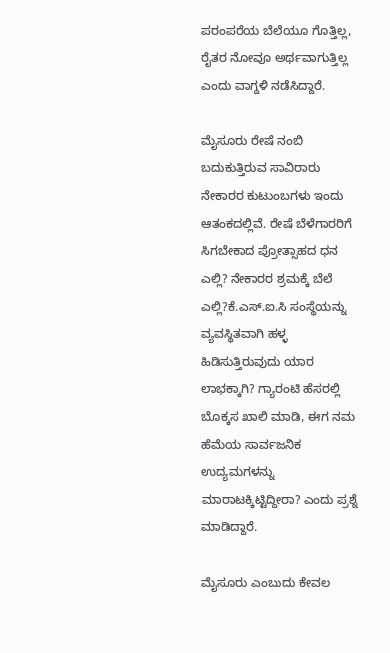ಪರಂಪರೆಯ ಬೆಲೆಯೂ ಗೊತ್ತಿಲ್ಲ, ರೈತರ ನೋವೂ ಅರ್ಥವಾಗುತ್ತಿಲ್ಲ ಎಂದು ವಾಗ್ದಳಿ ನಡೆಸಿದ್ದಾರೆ.

ಮೈಸೂರು ರೇಷೆ ನಂಬಿ ಬದುಕುತ್ತಿರುವ ಸಾವಿರಾರು ನೇಕಾರರ ಕುಟುಂಬಗಳು ಇಂದು ಆತಂಕದಲ್ಲಿವೆ. ರೇಷೆ ಬೆಳೆಗಾರರಿಗೆ ಸಿಗಬೇಕಾದ ಪ್ರೋತ್ಸಾಹದ ಧನ ಎಲ್ಲಿ? ನೇಕಾರರ ಶ್ರಮಕ್ಕೆ ಬೆಲೆ ಎಲ್ಲಿ?ಕೆ.ಎಸ್‌‍.ಐ.ಸಿ ಸಂಸ್ಥೆಯನ್ನು ವ್ಯವಸ್ಥಿತವಾಗಿ ಹಳ್ಳ ಹಿಡಿಸುತ್ತಿರುವುದು ಯಾರ ಲಾಭಕ್ಕಾಗಿ? ಗ್ಯಾರಂಟಿ ಹೆಸರಲ್ಲಿ ಬೊಕ್ಕಸ ಖಾಲಿ ಮಾಡಿ, ಈಗ ನಮ ಹೆಮೆಯ ಸಾರ್ವಜನಿಕ ಉದ್ಯಮಗಳನ್ನು ಮಾರಾಟಕ್ಕಿಟ್ಟಿದ್ದೀರಾ? ಎಂದು ಪ್ರಶ್ನೆ ಮಾಡಿದ್ದಾರೆ.

ಮೈಸೂರು ಎಂಬುದು ಕೇವಲ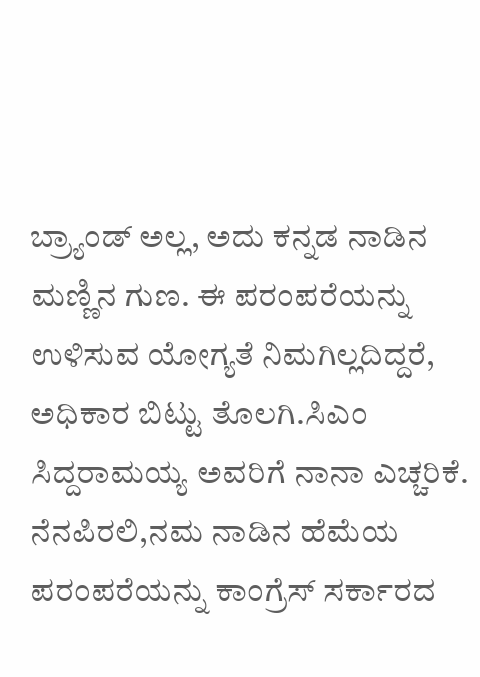ಬ್ರ್ಯಾಂಡ್‌ ಅಲ್ಲ, ಅದು ಕನ್ನಡ ನಾಡಿನ ಮಣ್ಣಿನ ಗುಣ. ಈ ಪರಂಪರೆಯನ್ನು ಉಳಿಸುವ ಯೋಗ್ಯತೆ ನಿಮಗಿಲ್ಲದಿದ್ದರೆ, ಅಧಿಕಾರ ಬಿಟ್ಟು ತೊಲಗಿ.ಸಿಎಂ ಸಿದ್ದರಾಮಯ್ಯ ಅವರಿಗೆ ನಾನಾ ಎಚ್ಚರಿಕೆ. ನೆನಪಿರಲಿ,ನಮ ನಾಡಿನ ಹೆಮೆಯ ಪರಂಪರೆಯನ್ನು ಕಾಂಗ್ರೆಸ್‌‍ ಸರ್ಕಾರದ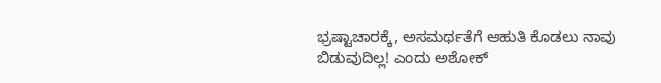ಭ್ರಷ್ಟಾಚಾರಕ್ಕೆ, ಅಸಮರ್ಥತೆಗೆ ಆಹುತಿ ಕೊಡಲು ನಾವು ಬಿಡುವುದಿಲ್ಲ! ಎಂದು ಅಶೋಕ್‌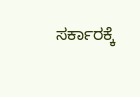ಸರ್ಕಾರಕ್ಕೆ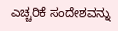ಎಚ್ಚರಿಕೆ ಸಂದೇಶವನ್ನು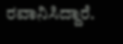ರವಾನಿಸಿದ್ದಾರೆ.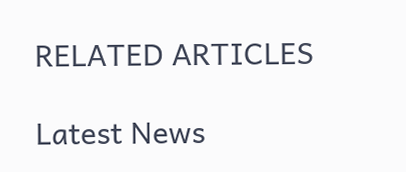RELATED ARTICLES

Latest News